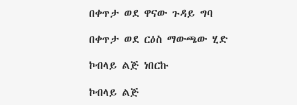በቀጥታ ወደ ዋናው ጉዳይ ግባ

በቀጥታ ወደ ርዕስ ማውጫው ሂድ

ኮብላይ ልጅ ነበርኩ

ኮብላይ ልጅ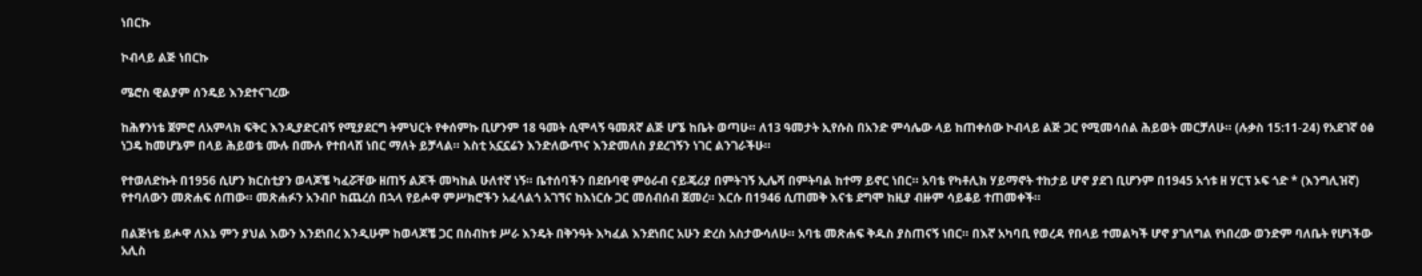ነበርኩ

ኮብላይ ልጅ ነበርኩ

ሜሮስ ዊልያም ሰንዴይ እንደተናገረው

ከሕፃንነቴ ጀምሮ ለአምላክ ፍቅር እንዲያድርብኝ የሚያደርግ ትምህርት የቀሰምኩ ቢሆንም 18 ዓመት ሲሞላኝ ዓመጸኛ ልጅ ሆኜ ከቤት ወጣሁ። ለ13 ዓመታት ኢየሱስ በአንድ ምሳሌው ላይ ከጠቀሰው ኮብላይ ልጅ ጋር የሚመሳሰል ሕይወት መርቻለሁ። (ሉቃስ 15:11-24) የአደገኛ ዕፅ ነጋዴ ከመሆኔም በላይ ሕይወቴ ሙሉ በሙሉ የተበላሸ ነበር ማለት ይቻላል። እስቲ አኗኗሬን እንድለውጥና እንድመለስ ያደረገኝን ነገር ልንገራችሁ።

የተወለድኩት በ1956 ሲሆን ክርስቲያን ወላጆቼ ካፈሯቸው ዘጠኝ ልጆች መካከል ሁለተኛ ነኝ። ቤተሰባችን በደቡባዊ ምዕራብ ናይጄሪያ በምትገኝ ኢሌሻ በምትባል ከተማ ይኖር ነበር። አባቴ የካቶሊክ ሃይማኖት ተከታይ ሆኖ ያደገ ቢሆንም በ1945 አጎቱ ዘ ሃርፕ ኦፍ ጎድ * (እንግሊዝኛ) የተባለውን መጽሐፍ ሰጠው። መጽሐፉን አንብቦ ከጨረሰ በኋላ የይሖዋ ምሥክሮችን አፈላልጎ አገኘና ከእነርሱ ጋር መሰብሰብ ጀመረ። እርሱ በ1946 ሲጠመቅ እናቴ ደግሞ ከዚያ ብዙም ሳይቆይ ተጠመቀች።

በልጅነቴ ይሖዋ ለእኔ ምን ያህል እውን እንደነበረ እንዲሁም ከወላጆቼ ጋር በስብከቱ ሥራ እንዴት በቅንዓት እካፈል እንደነበር አሁን ድረስ አስታውሳለሁ። አባቴ መጽሐፍ ቅዱስ ያስጠናኝ ነበር። በእኛ አካባቢ የወረዳ የበላይ ተመልካች ሆኖ ያገለግል የነበረው ወንድም ባለቤት የሆነችው አሊስ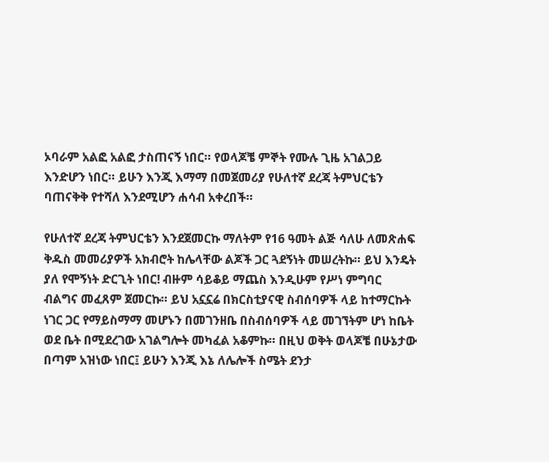ኦባራም አልፎ አልፎ ታስጠናኝ ነበር። የወላጆቼ ምኞት የሙሉ ጊዜ አገልጋይ እንድሆን ነበር። ይሁን እንጂ እማማ በመጀመሪያ የሁለተኛ ደረጃ ትምህርቴን ባጠናቅቅ የተሻለ እንደሚሆን ሐሳብ አቀረበች።

የሁለተኛ ደረጃ ትምህርቴን እንደጀመርኩ ማለትም የ16 ዓመት ልጅ ሳለሁ ለመጽሐፍ ቅዱስ መመሪያዎች አክብሮት ከሌላቸው ልጆች ጋር ጓደኝነት መሠረትኩ። ይህ እንዴት ያለ የሞኝነት ድርጊት ነበር! ብዙም ሳይቆይ ማጨስ እንዲሁም የሥነ ምግባር ብልግና መፈጸም ጀመርኩ። ይህ አኗኗሬ በክርስቲያናዊ ስብሰባዎች ላይ ከተማርኩት ነገር ጋር የማይስማማ መሆኑን በመገንዘቤ በስብሰባዎች ላይ መገኘትም ሆነ ከቤት ወደ ቤት በሚደረገው አገልግሎት መካፈል አቆምኩ። በዚህ ወቅት ወላጆቼ በሁኔታው በጣም አዝነው ነበር፤ ይሁን እንጂ እኔ ለሌሎች ስሜት ደንታ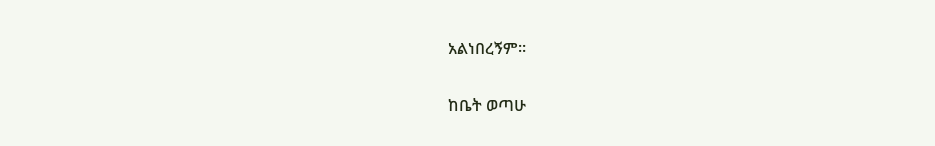አልነበረኝም።

ከቤት ወጣሁ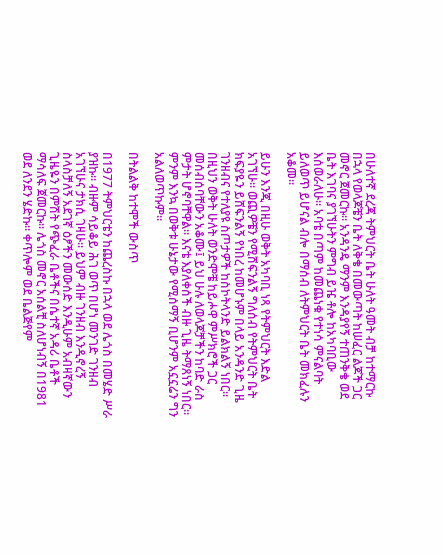በሁለተኛ ደረጃ ትምህርት ቤት ሁለት ዓመት ብቻ ከተማርኩ በኋላ የወላጆቼን ቤት ለቅቄ በመውጣት ከሠፈር ልጆች ጋር መኖር ጀመርኩ። አንዳንዴ ማንም እንዳያየኝ ተጠንቅቄ ወደ ቤት እገባና ያገኘሁትን ምግብ ይዤ ቶሎ ከአካባቢው እሰወራለሁ። አባቴ በጣም ከመጨነቁ የተነሳ ምናልባት ይለወጥ ይሆናል ብሎ በማሰብ ለትምህርት ቤት መክፈሉን አቆመ።

ይሁን እንጂ በዚሁ ወቅት አካባቢ ነጻ የትምህርት እድል አገኘሁ። ወጪዎቼን የሚሸፍንልኝ ግለሰብ የትምህርት ቤት ክፍያዬን ይሸፍንልኝ የነበረ ከመሆኑም በላይ አንዳንድ ጊዜ ገንዘብና የተለያዩ ስጦታዎች ከስኮትላንድ ይልክልኝ ነበር። በዚህን ወቅት ሁለት ወንድሞቼ ከይሖዋ ምሥክሮች ጋር መሰብሰባቸውን አቆሙ፤ ይህ ሁሉ ለወላጆቻችን ከባድ ራስ ምታት ሆኖባቸዋል። እናቴ እያለቀሰች ብዙ ጊዜ ትማጸነኝ ነበር። ምንም እንኳ በወቅቱ ሁኔታው የሚሰማኝ ቢሆንም አኗኗሬን ግን አልለወጥኩም።

በትልልቅ ከተሞች ውስጥ

በ1977 ትምህርቴን ከጨረስኩ በኋላ ወደ ሌጎስ በመሄድ ሥራ ያዝኩ። ብዙም ሳይቆይ ሕገ ወጥ በሆነ መንገድ ገንዘብ አገኘሁና ታክሲ ገዛሁ። ይህም ብዙ ገንዘብ እንዲኖረኝ ስላስቻለኝ አደገኛ ዕፆችን መውሰድ እንዲሁም አብዛኛውን ጊዜዬን በምሽት የጭፈራ ቤቶችና በሴተኛ አዳሪ ቤቶች ማሳለፍ ጀመርኩ። ሌጎስ መኖር አሰልቺ ስለሆነብኝ በ1981 ወደ ለንደን ሄድኩ። ቀጥሎም ወደ ቤልጅየም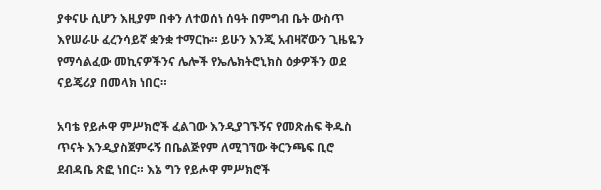ያቀናሁ ሲሆን እዚያም በቀን ለተወሰነ ሰዓት በምግብ ቤት ውስጥ እየሠራሁ ፈረንሳይኛ ቋንቋ ተማርኩ። ይሁን እንጂ አብዛኛውን ጊዜዬን የማሳልፈው መኪናዎችንና ሌሎች የኤሌክትሮኒክስ ዕቃዎችን ወደ ናይጄሪያ በመላክ ነበር።

አባቴ የይሖዋ ምሥክሮች ፈልገው እንዲያገኙኝና የመጽሐፍ ቅዱስ ጥናት እንዲያስጀምሩኝ በቤልጅየም ለሚገኘው ቅርንጫፍ ቢሮ ደብዳቤ ጽፎ ነበር። እኔ ግን የይሖዋ ምሥክሮች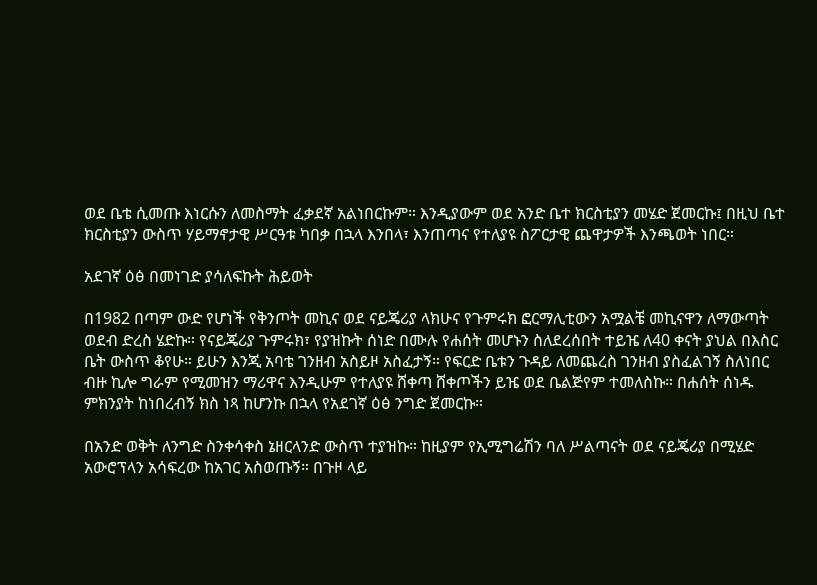ወደ ቤቴ ሲመጡ እነርሱን ለመስማት ፈቃደኛ አልነበርኩም። እንዲያውም ወደ አንድ ቤተ ክርስቲያን መሄድ ጀመርኩ፤ በዚህ ቤተ ክርስቲያን ውስጥ ሃይማኖታዊ ሥርዓቱ ካበቃ በኋላ እንበላ፣ እንጠጣና የተለያዩ ስፖርታዊ ጨዋታዎች እንጫወት ነበር።

አደገኛ ዕፅ በመነገድ ያሳለፍኩት ሕይወት

በ1982 በጣም ውድ የሆነች የቅንጦት መኪና ወደ ናይጄሪያ ላክሁና የጉምሩክ ፎርማሊቲውን አሟልቼ መኪናዋን ለማውጣት ወደብ ድረስ ሄድኩ። የናይጄሪያ ጉምሩክ፣ የያዝኩት ሰነድ በሙሉ የሐሰት መሆኑን ስለደረሰበት ተይዤ ለ40 ቀናት ያህል በእስር ቤት ውስጥ ቆየሁ። ይሁን እንጂ አባቴ ገንዘብ አስይዞ አስፈታኝ። የፍርድ ቤቱን ጉዳይ ለመጨረስ ገንዘብ ያስፈልገኝ ስለነበር ብዙ ኪሎ ግራም የሚመዝን ማሪዋና እንዲሁም የተለያዩ ሸቀጣ ሸቀጦችን ይዤ ወደ ቤልጅየም ተመለስኩ። በሐሰት ሰነዱ ምክንያት ከነበረብኝ ክስ ነጻ ከሆንኩ በኋላ የአደገኛ ዕፅ ንግድ ጀመርኩ።

በአንድ ወቅት ለንግድ ስንቀሳቀስ ኔዘርላንድ ውስጥ ተያዝኩ። ከዚያም የኢሚግሬሽን ባለ ሥልጣናት ወደ ናይጄሪያ በሚሄድ አውሮፕላን አሳፍረው ከአገር አስወጡኝ። በጉዞ ላይ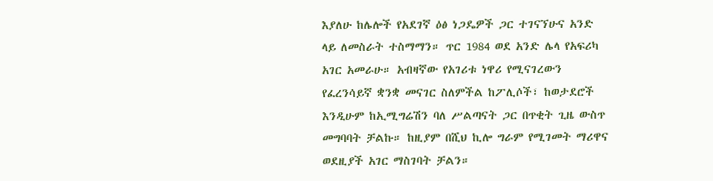እያለሁ ከሌሎች የአደገኛ ዕፅ ነጋዴዎች ጋር ተገናኘሁና አንድ ላይ ለመስራት ተስማማን። ጥር 1984 ወደ አንድ ሌላ የአፍሪካ አገር አመራሁ። አብዛኛው የአገሪቱ ነዋሪ የሚናገረውን የፈረንሳይኛ ቋንቋ መናገር ስለምችል ከፖሊሶች፣ ከወታደሮች እንዲሁም ከኢሚግሬሽን ባለ ሥልጣናት ጋር በጥቂት ጊዜ ውስጥ መግባባት ቻልኩ። ከዚያም በሺህ ኪሎ ግራም የሚገመት ማሪዋና ወደዚያች አገር ማስገባት ቻልን።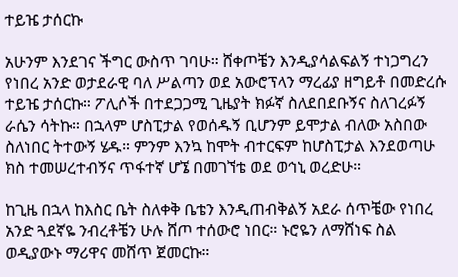ተይዤ ታሰርኩ

አሁንም እንደገና ችግር ውስጥ ገባሁ። ሸቀጦቼን እንዲያሳልፍልኝ ተነጋግረን የነበረ አንድ ወታደራዊ ባለ ሥልጣን ወደ አውሮፕላን ማረፊያ ዘግይቶ በመድረሱ ተይዤ ታሰርኩ። ፖሊሶች በተደጋጋሚ ጊዜያት ክፉኛ ስለደበደቡኝና ስለገረፉኝ ራሴን ሳትኩ። በኋላም ሆስፒታል የወሰዱኝ ቢሆንም ይሞታል ብለው አስበው ስለነበር ትተውኝ ሄዱ። ምንም እንኳ ከሞት ብተርፍም ከሆስፒታል እንደወጣሁ ክስ ተመሠረተብኝና ጥፋተኛ ሆኜ በመገኘቴ ወደ ወኅኒ ወረድሁ።

ከጊዜ በኋላ ከእስር ቤት ስለቀቅ ቤቴን እንዲጠብቅልኝ አደራ ሰጥቼው የነበረ አንድ ጓደኛዬ ንብረቶቼን ሁሉ ሸጦ ተሰውሮ ነበር። ኑሮዬን ለማሸነፍ ስል ወዲያውኑ ማሪዋና መሸጥ ጀመርኩ።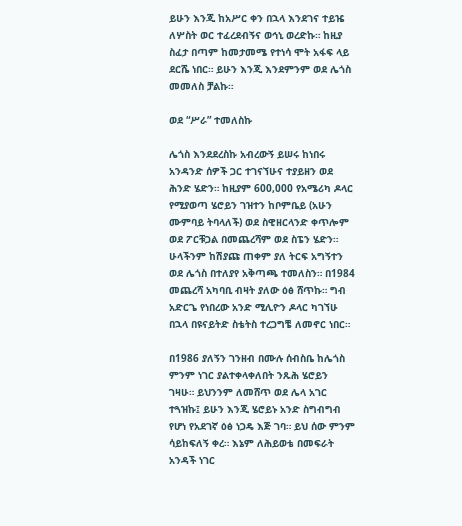ይሁን እንጂ ከአሥር ቀን በኋላ እንደገና ተይዤ ለሦስት ወር ተፈረደብኝና ወኅኒ ወረድኩ። ከዚያ ስፈታ በጣም ከመታመሜ የተነሳ ሞት አፋፍ ላይ ደርሼ ነበር። ይሁን እንጂ እንደምንም ወደ ሌጎስ መመለስ ቻልኩ።

ወደ “ሥራ” ተመለስኩ

ሌጎስ እንደደረስኩ አብረውኝ ይሠሩ ከነበሩ አንዳንድ ሰዎች ጋር ተገናኘሁና ተያይዘን ወደ ሕንድ ሄድን። ከዚያም 600,000 የአሜሪካ ዶላር የሚያወጣ ሄሮይን ገዝተን ከቦምቤይ (አሁን ሙምባይ ትባላለች) ወደ ስዊዘርላንድ ቀጥሎም ወደ ፖርቹጋል በመጨረሻም ወደ ስፔን ሄድን። ሁላችንም ከሽያጩ ጠቀም ያለ ትርፍ አግኝተን ወደ ሌጎስ በተለያየ አቅጣጫ ተመለስን። በ1984 መጨረሻ አካባቢ ብዛት ያለው ዕፅ ሸጥኩ። ግብ አድርጌ የነበረው አንድ ሚሊዮን ዶላር ካገኘሁ በኋላ በዩናይትድ ስቴትስ ተረጋግቼ ለመኖር ነበር።

በ1986 ያለኝን ገንዘብ በሙሉ ሰብስቤ ከሌጎስ ምንም ነገር ያልተቀላቀለበት ንጹሕ ሄሮይን ገዛሁ። ይህንንም ለመሸጥ ወደ ሌላ አገር ተጓዝኩ፤ ይሁን እንጂ ሄሮይኑ አንድ ስግብግብ የሆነ የአደገኛ ዕፅ ነጋዴ እጅ ገባ። ይህ ሰው ምንም ሳይከፍለኝ ቀረ። እኔም ለሕይወቴ በመፍራት አንዳች ነገር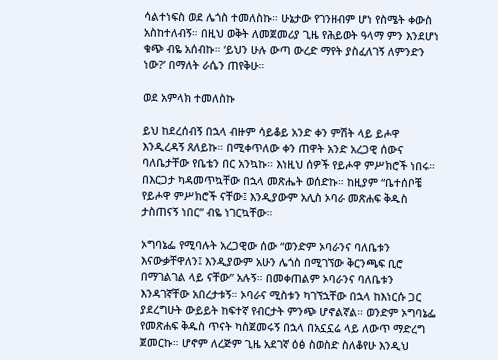ሳልተነፍስ ወደ ሌጎስ ተመለስኩ። ሁኔታው የገንዘብም ሆነ የስሜት ቀውስ አስከተለብኝ። በዚህ ወቅት ለመጀመሪያ ጊዜ የሕይወት ዓላማ ምን እንደሆነ ቁጭ ብዬ አሰብኩ። ‘ይህን ሁሉ ውጣ ውረድ ማየት ያስፈለገኝ ለምንድን ነው?’ በማለት ራሴን ጠየቅሁ።

ወደ አምላክ ተመለስኩ

ይህ ከደረሰብኝ በኋላ ብዙም ሳይቆይ አንድ ቀን ምሽት ላይ ይሖዋ እንዲረዳኝ ጸለይኩ። በሚቀጥለው ቀን ጠዋት አንድ አረጋዊ ሰውና ባለቤታቸው የቤቴን በር አንኳኩ። እነዚህ ሰዎች የይሖዋ ምሥክሮች ነበሩ። በእርጋታ ካዳመጥኳቸው በኋላ መጽሔት ወሰድኩ። ከዚያም “ቤተሰቦቼ የይሖዋ ምሥክሮች ናቸው፤ እንዲያውም አሊስ ኦባራ መጽሐፍ ቅዱስ ታስጠናኝ ነበር” ብዬ ነገርኳቸው።

ኦግባኔፌ የሚባሉት አረጋዊው ሰው “ወንድም ኦባራንና ባለቤቱን እናውቃቸዋለን፤ እንዲያውም አሁን ሌጎስ በሚገኘው ቅርንጫፍ ቢሮ በማገልገል ላይ ናቸው” አሉኝ። በመቀጠልም ኦባራንና ባለቤቱን እንዳገኛቸው አበረታቱኝ። ኦባራና ሚስቱን ካገኘኋቸው በኋላ ከእነርሱ ጋር ያደረግሁት ውይይት ከፍተኛ የብርታት ምንጭ ሆኖልኛል። ወንድም ኦግባኔፌ የመጽሐፍ ቅዱስ ጥናት ካስጀመሩኝ በኋላ በአኗኗሬ ላይ ለውጥ ማድረግ ጀመርኩ። ሆኖም ለረጅም ጊዜ አደገኛ ዕፅ ስወስድ ስለቆየሁ እንዲህ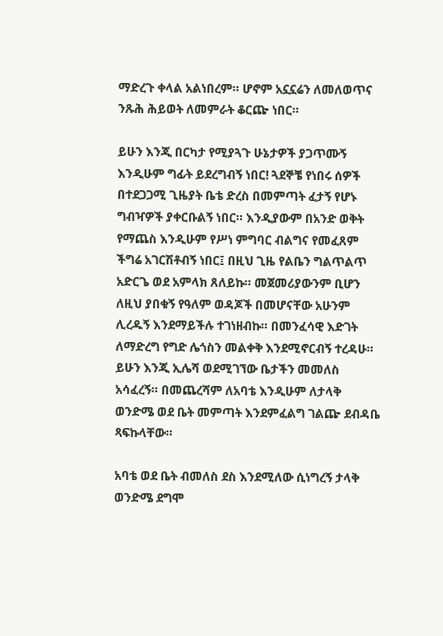ማድረጉ ቀላል አልነበረም። ሆኖም አኗኗሬን ለመለወጥና ንጹሕ ሕይወት ለመምራት ቆርጬ ነበር።

ይሁን እንጂ በርካታ የሚያጓጉ ሁኔታዎች ያጋጥሙኝ እንዲሁም ግፊት ይደረግብኝ ነበር! ጓደኞቼ የነበሩ ሰዎች በተደጋጋሚ ጊዜያት ቤቴ ድረስ በመምጣት ፈታኝ የሆኑ ግብዣዎች ያቀርቡልኝ ነበር። እንዲያውም በአንድ ወቅት የማጨስ እንዲሁም የሥነ ምግባር ብልግና የመፈጸም ችግሬ አገርሽቶብኝ ነበር፤ በዚህ ጊዜ የልቤን ግልጥልጥ አድርጌ ወደ አምላክ ጸለይኩ። መጀመሪያውንም ቢሆን ለዚህ ያበቁኝ የዓለም ወዳጆች በመሆናቸው አሁንም ሊረዱኝ እንደማይችሉ ተገነዘብኩ። በመንፈሳዊ እድገት ለማድረግ የግድ ሌጎስን መልቀቅ እንደሚኖርብኝ ተረዳሁ። ይሁን እንጂ ኢሌሻ ወደሚገኘው ቤታችን መመለስ አሳፈረኝ። በመጨረሻም ለአባቴ እንዲሁም ለታላቅ ወንድሜ ወደ ቤት መምጣት እንደምፈልግ ገልጬ ደብዳቤ ጻፍኩላቸው።

አባቴ ወደ ቤት ብመለስ ደስ እንደሚለው ሲነግረኝ ታላቅ ወንድሜ ደግሞ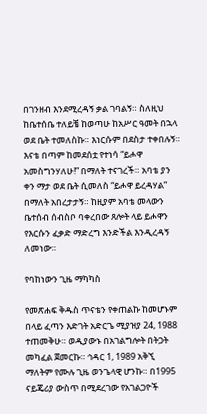በገንዘብ እንደሚረዳኝ ቃል ገባልኝ። ስለዚህ ከቤተሰቤ ተለይቼ ከወጣሁ ከአሥር ዓመት በኋላ ወደ ቤት ተመለስኩ። እነርሱም በደስታ ተቀበሉኝ። እናቴ በጣም ከመደሰቷ የተነሳ “ይሖዋ አመስግንሃለሁ!” በማለት ተናገረች። አባቴ ያን ቀን ማታ ወደ ቤት ሲመለስ “ይሖዋ ይረዳሃል” በማለት አበረታታኝ። ከዚያም አባቴ መላውን ቤተሰብ ሰብስቦ ባቀረበው ጸሎት ላይ ይሖዋን የእርሱን ፈቃድ ማድረግ እንድችል እንዲረዳኝ ለመነው።

የባከነውን ጊዜ ማካካስ

የመጽሐፍ ቅዱስ ጥናቴን የቀጠልኩ ከመሆኑም በላይ ፈጣን እድገት አድርጌ ሚያዝያ 24, 1988 ተጠመቅሁ። ወዲያውኑ በአገልግሎት በትጋት መካፈል ጀመርኩ። ኅዳር 1, 1989 አቅኚ ማለትም የሙሉ ጊዜ ወንጌላዊ ሆንኩ። በ1995 ናይጄሪያ ውስጥ በሚደረገው የአገልጋዮች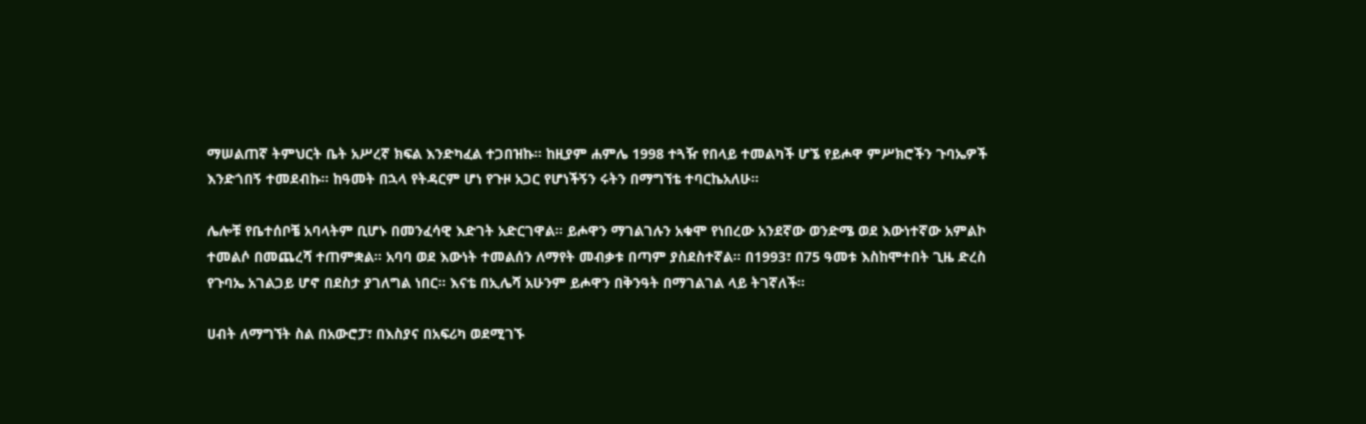ማሠልጠኛ ትምህርት ቤት አሥረኛ ክፍል እንድካፈል ተጋበዝኩ። ከዚያም ሐምሌ 1998 ተጓዥ የበላይ ተመልካች ሆኜ የይሖዋ ምሥክሮችን ጉባኤዎች እንድጎበኝ ተመደብኩ። ከዓመት በኋላ የትዳርም ሆነ የጉዞ አጋር የሆነችኝን ሩትን በማግኘቴ ተባርኬአለሁ።

ሌሎቹ የቤተሰቦቼ አባላትም ቢሆኑ በመንፈሳዊ እድገት አድርገዋል። ይሖዋን ማገልገሉን አቁሞ የነበረው አንደኛው ወንድሜ ወደ እውነተኛው አምልኮ ተመልሶ በመጨረሻ ተጠምቋል። አባባ ወደ እውነት ተመልሰን ለማየት መብቃቱ በጣም ያስደስተኛል። በ1993፣ በ75 ዓመቱ እስከሞተበት ጊዜ ድረስ የጉባኤ አገልጋይ ሆኖ በደስታ ያገለግል ነበር። እናቴ በኢሌሻ አሁንም ይሖዋን በቅንዓት በማገልገል ላይ ትገኛለች።

ሀብት ለማግኘት ስል በአውሮፓ፣ በእስያና በአፍሪካ ወደሚገኙ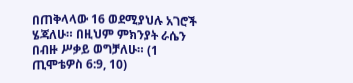በጠቅላላው 16 ወደሚያህሉ አገሮች ሄጃለሁ። በዚህም ምክንያት ራሴን በብዙ ሥቃይ ወግቻለሁ። (1 ጢሞቴዎስ 6:9, 10)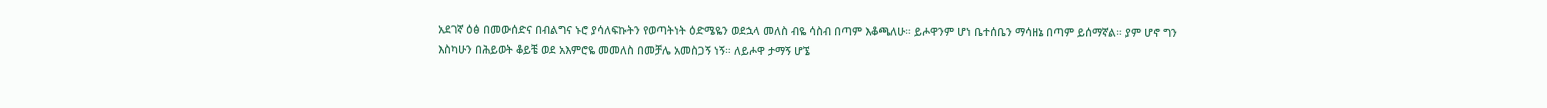አደገኛ ዕፅ በመውሰድና በብልግና ኑሮ ያሳለፍኩትን የወጣትነት ዕድሜዬን ወደኋላ መለስ ብዬ ሳስብ በጣም እቆጫለሁ። ይሖዋንም ሆነ ቤተሰቤን ማሳዘኔ በጣም ይሰማኛል። ያም ሆኖ ግን እስካሁን በሕይወት ቆይቼ ወደ አእምሮዬ መመለስ በመቻሌ አመስጋኝ ነኝ። ለይሖዋ ታማኝ ሆኜ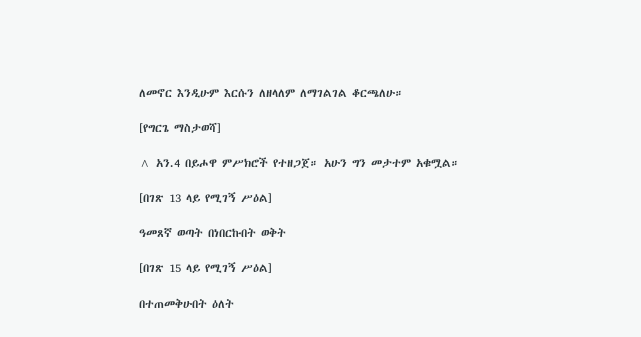ለመኖር እንዲሁም እርሱን ለዘላለም ለማገልገል ቆርጫለሁ።

[የግርጌ ማስታወሻ]

^ አን.4 በይሖዋ ምሥክሮች የተዘጋጀ። አሁን ግን መታተም አቁሟል።

[በገጽ 13 ላይ የሚገኝ ሥዕል]

ዓመጸኛ ወጣት በነበርኩበት ወቅት

[በገጽ 15 ላይ የሚገኝ ሥዕል]

በተጠመቅሁበት ዕለት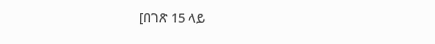[በገጽ 15 ላይ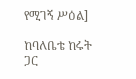የሚገኝ ሥዕል]

ከባለቤቴ ከሩት ጋር